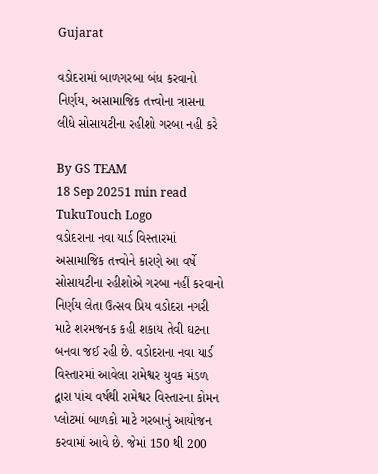Gujarat

વડોદરામાં બાળગરબા બંધ કરવાનો નિર્ણય, અસામાજિક તત્ત્વોના ત્રાસના લીધે સોસાયટીના રહીશો ગરબા નહી કરે

By GS TEAM
18 Sep 20251 min read
TukuTouch Logo
વડોદરાના નવા યાર્ડ વિસ્તારમાં અસામાજિક તત્ત્વોને કારણે આ વર્ષે સોસાયટીના રહીશોએ ગરબા નહીં કરવાનો નિર્ણય લેતા ઉત્સવ પ્રિય વડોદરા નગરી માટે શરમજનક કહી શકાય તેવી ઘટના બનવા જઈ રહી છે. વડોદરાના નવા યાર્ડ વિસ્તારમાં આવેલા રામેશ્વર યુવક મંડળ દ્વારા પાંચ વર્ષથી રામેશ્વર વિસ્તારના કોમન પ્લોટમાં બાળકો માટે ગરબાનું આયોજન કરવામાં આવે છે. જેમાં 150 થી 200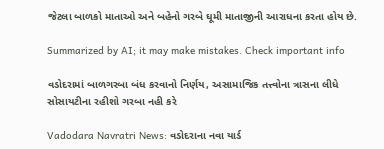જેટલા બાળકો માતાઓ અને બહેનો ગરબે ઘૂમી માતાજીની આરાધના કરતા હોય છે.

Summarized by AI; it may make mistakes. Check important info

વડોદરામાં બાળગરબા બંધ કરવાનો નિર્ણય, અસામાજિક તત્ત્વોના ત્રાસના લીધે સોસાયટીના રહીશો ગરબા નહી કરે

Vadodara Navratri News: વડોદરાના નવા યાર્ડ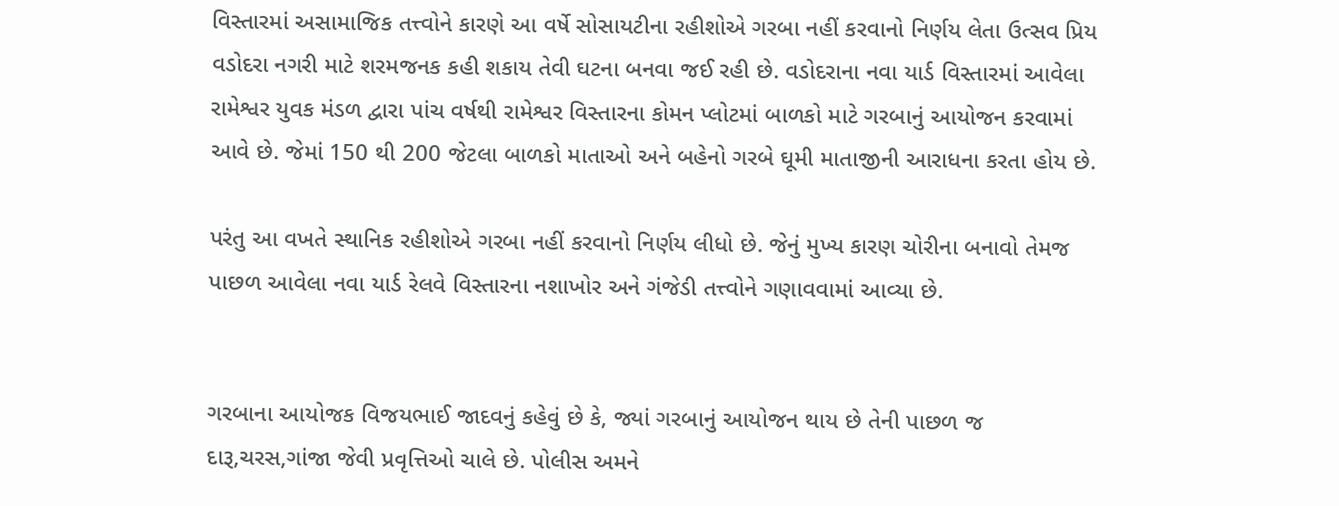વિસ્તારમાં અસામાજિક તત્ત્વોને કારણે આ વર્ષે સોસાયટીના રહીશોએ ગરબા નહીં કરવાનો નિર્ણય લેતા ઉત્સવ પ્રિય વડોદરા નગરી માટે શરમજનક કહી શકાય તેવી ઘટના બનવા જઈ રહી છે. વડોદરાના નવા યાર્ડ વિસ્તારમાં આવેલા રામેશ્વર યુવક મંડળ દ્વારા પાંચ વર્ષથી રામેશ્વર વિસ્તારના કોમન પ્લોટમાં બાળકો માટે ગરબાનું આયોજન કરવામાં આવે છે. જેમાં 150 થી 200 જેટલા બાળકો માતાઓ અને બહેનો ગરબે ઘૂમી માતાજીની આરાધના કરતા હોય છે.

પરંતુ આ વખતે સ્થાનિક રહીશોએ ગરબા નહીં કરવાનો નિર્ણય લીધો છે. જેનું મુખ્ય કારણ ચોરીના બનાવો તેમજ પાછળ આવેલા નવા યાર્ડ રેલવે વિસ્તારના નશાખોર અને ગંજેડી તત્ત્વોને ગણાવવામાં આવ્યા છે.


ગરબાના આયોજક વિજયભાઈ જાદવનું કહેવું છે કે, જ્યાં ગરબાનું આયોજન થાય છે તેની પાછળ જ દારૂ,ચરસ,ગાંજા જેવી પ્રવૃત્તિઓ ચાલે છે. પોલીસ અમને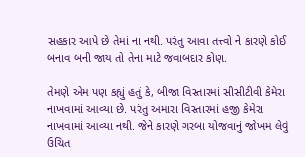સહકાર આપે છે તેમાં ના નથી. પરંતુ આવા તત્ત્વો ને કારણે કોઈ બનાવ બની જાય તો તેના માટે જવાબદાર કોણ.

તેમણે એમ પણ કહ્યું હતું કે, બીજા વિસ્તારમાં સીસીટીવી કેમેરા નાખવામાં આવ્યા છે. પરંતુ અમારા વિસ્તારમાં હજી કેમેરા નાખવામાં આવ્યા નથી. જેને કારણે ગરબા યોજવાનું જોખમ લેવું ઉચિત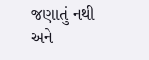જણાતું નથી અને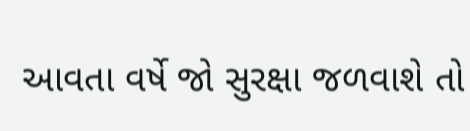આવતા વર્ષે જો સુરક્ષા જળવાશે તો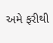અમે ફરીથી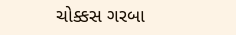ચોક્કસ ગરબા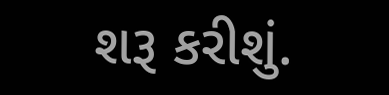શરૂ કરીશું.